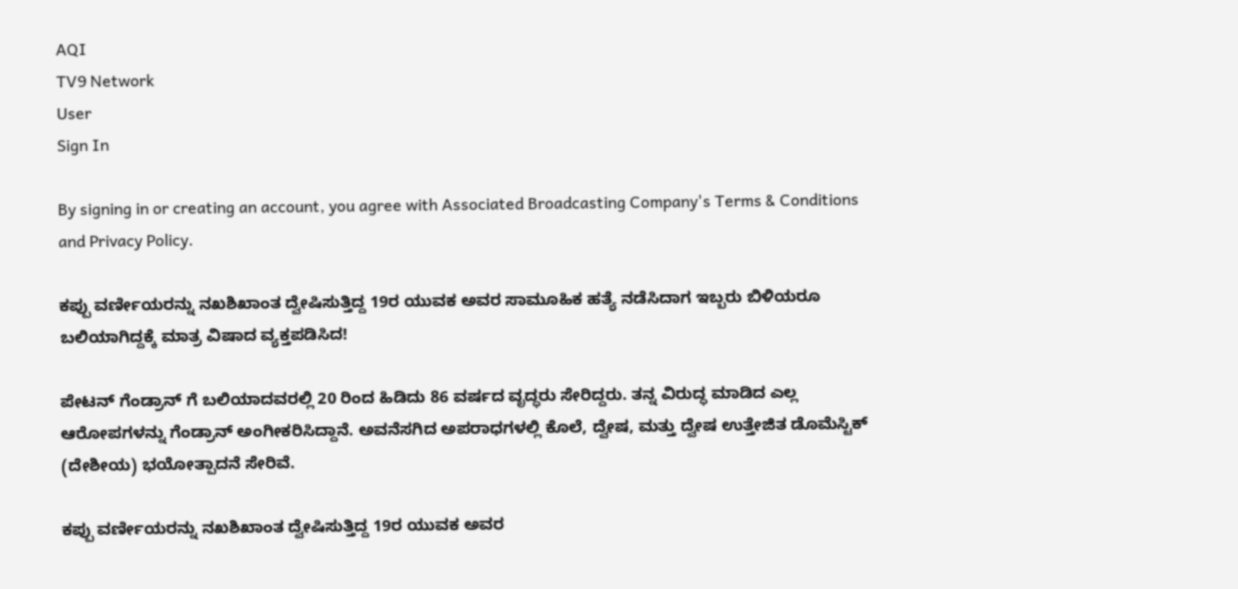AQI
TV9 Network
User
Sign In

By signing in or creating an account, you agree with Associated Broadcasting Company's Terms & Conditions and Privacy Policy.

ಕಪ್ಪು ವರ್ಣೀಯರನ್ನು ನಖಶಿಖಾಂತ ದ್ವೇಷಿಸುತ್ತಿದ್ದ 19ರ ಯುವಕ ಅವರ ಸಾಮೂಹಿಕ ಹತ್ಯೆ ನಡೆಸಿದಾಗ ಇಬ್ಬರು ಬಿಳಿಯರೂ ಬಲಿಯಾಗಿದ್ದಕ್ಕೆ ಮಾತ್ರ ವಿಷಾದ ವ್ಯಕ್ತಪಡಿಸಿದ!

ಪೇಟನ್ ಗೆಂಡ್ರಾನ್ ಗೆ ಬಲಿಯಾದವರಲ್ಲಿ 20 ರಿಂದ ಹಿಡಿದು 86 ವರ್ಷದ ವೃದ್ಧರು ಸೇರಿದ್ದರು. ತನ್ನ ವಿರುದ್ಧ ಮಾಡಿದ ಎಲ್ಲ ಆರೋಪಗಳನ್ನು ಗೆಂಡ್ರಾನ್ ಅಂಗೀಕರಿಸಿದ್ದಾನೆ. ಅವನೆಸಗಿದ ಅಪರಾಧಗಳಲ್ಲಿ ಕೊಲೆ, ದ್ವೇಷ, ಮತ್ತು ದ್ವೇಷ ಉತ್ತೇಜಿತ ಡೊಮೆಸ್ಟಿಕ್ (ದೇಶೀಯ) ಭಯೋತ್ಪಾದನೆ ಸೇರಿವೆ.

ಕಪ್ಪು ವರ್ಣೀಯರನ್ನು ನಖಶಿಖಾಂತ ದ್ವೇಷಿಸುತ್ತಿದ್ದ 19ರ ಯುವಕ ಅವರ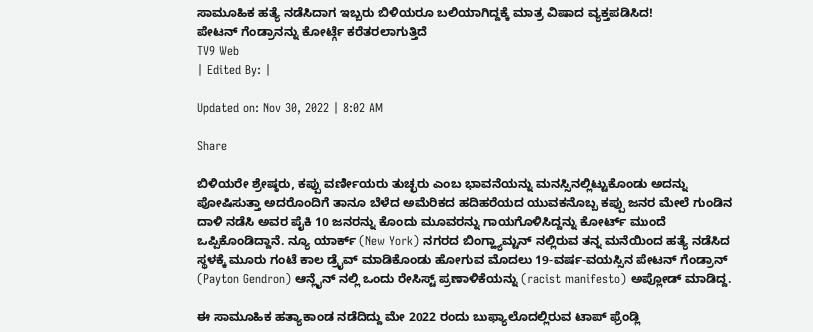ಸಾಮೂಹಿಕ ಹತ್ಯೆ ನಡೆಸಿದಾಗ ಇಬ್ಬರು ಬಿಳಿಯರೂ ಬಲಿಯಾಗಿದ್ದಕ್ಕೆ ಮಾತ್ರ ವಿಷಾದ ವ್ಯಕ್ತಪಡಿಸಿದ!
ಪೇಟನ್ ಗೆಂಡ್ರಾನನ್ನು ಕೋರ್ಟ್ಗೆ ಕರೆತರಲಾಗುತ್ತಿದೆ
TV9 Web
| Edited By: |

Updated on: Nov 30, 2022 | 8:02 AM

Share

ಬಿಳಿಯರೇ ಶ್ರೇಷ್ಠರು, ಕಪ್ಪು ವರ್ಣೀಯರು ತುಚ್ಛರು ಎಂಬ ಭಾವನೆಯನ್ನು ಮನಸ್ಸಿನಲ್ಲಿಟ್ಟುಕೊಂಡು ಅದನ್ನು ಪೋಷಿಸುತ್ತಾ ಅದರೊಂದಿಗೆ ತಾನೂ ಬೆಳೆದ ಅಮೆರಿಕದ ಹದಿಹರೆಯದ ಯುವಕನೊಬ್ಬ ಕಪ್ಪು ಜನರ ಮೇಲೆ ಗುಂಡಿನ ದಾಳಿ ನಡೆಸಿ ಅವರ ಪೈಕಿ 10 ಜನರನ್ನು ಕೊಂದು ಮೂವರನ್ನು ಗಾಯಗೊಳಿಸಿದ್ದನ್ನು ಕೋರ್ಟ್ ಮುಂದೆ ಒಪ್ಪಿಕೊಂಡಿದ್ದಾನೆ. ನ್ಯೂ ಯಾರ್ಕ್ (New York) ನಗರದ ಬಿಂಗ್ಹ್ಯಾಮ್ಟನ್ ನಲ್ಲಿರುವ ತನ್ನ ಮನೆಯಿಂದ ಹತ್ಯೆ ನಡೆಸಿದ ಸ್ಥಳಕ್ಕೆ ಮೂರು ಗಂಟೆ ಕಾಲ ಡ್ರೈವ್ ಮಾಡಿಕೊಂಡು ಹೋಗುವ ಮೊದಲು 19-ವರ್ಷ-ವಯಸ್ಸಿನ ಪೇಟನ್ ಗೆಂಡ್ರಾನ್ (Payton Gendron) ಆನ್ಲೈನ್ ನಲ್ಲಿ ಒಂದು ರೇಸಿಸ್ಟ್ ಪ್ರಣಾಳಿಕೆಯನ್ನು (racist manifesto) ಅಪ್ಲೋಡ್ ಮಾಡಿದ್ದ.

ಈ ಸಾಮೂಹಿಕ ಹತ್ಯಾಕಾಂಡ ನಡೆದಿದ್ದು ಮೇ 2022 ರಂದು ಬುಫ್ಯಾಲೊದಲ್ಲಿರುವ ಟಾಪ್ ಫ್ರೆಂಡ್ಲಿ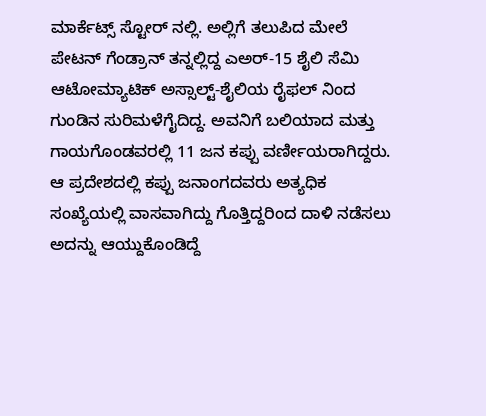ಮಾರ್ಕೆಟ್ಸ್ ಸ್ಟೋರ್ ನಲ್ಲಿ. ಅಲ್ಲಿಗೆ ತಲುಪಿದ ಮೇಲೆ ಪೇಟನ್ ಗೆಂಡ್ರಾನ್ ತನ್ನಲ್ಲಿದ್ದ ಎಅರ್-15 ಶೈಲಿ ಸೆಮಿ ಆಟೋಮ್ಯಾಟಿಕ್ ಅಸ್ಸಾಲ್ಟ್-ಶೈಲಿಯ ರೈಫಲ್ ನಿಂದ ಗುಂಡಿನ ಸುರಿಮಳೆಗೈದಿದ್ದ. ಅವನಿಗೆ ಬಲಿಯಾದ ಮತ್ತು ಗಾಯಗೊಂಡವರಲ್ಲಿ 11 ಜನ ಕಪ್ಪು ವರ್ಣೀಯರಾಗಿದ್ದರು. ಆ ಪ್ರದೇಶದಲ್ಲಿ ಕಪ್ಪು ಜನಾಂಗದವರು ಅತ್ಯಧಿಕ ಸಂಖ್ಯೆಯಲ್ಲಿ ವಾಸವಾಗಿದ್ದು ಗೊತ್ತಿದ್ದರಿಂದ ದಾಳಿ ನಡೆಸಲು ಅದನ್ನು ಆಯ್ದುಕೊಂಡಿದ್ದೆ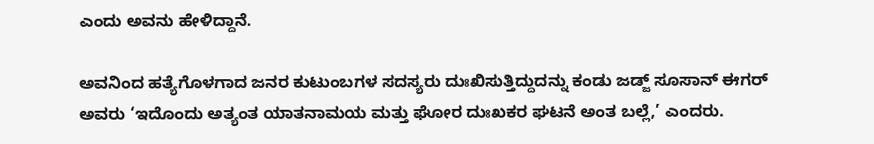ಎಂದು ಅವನು ಹೇಳಿದ್ದಾನೆ.

ಅವನಿಂದ ಹತ್ಯೆಗೊಳಗಾದ ಜನರ ಕುಟುಂಬಗಳ ಸದಸ್ಯರು ದುಃಖಿಸುತ್ತಿದ್ದುದನ್ನು ಕಂಡು ಜಡ್ಜ್ ಸೂಸಾನ್ ಈಗರ್ ಅವರು ‘ಇದೊಂದು ಅತ್ಯಂತ ಯಾತನಾಮಯ ಮತ್ತು ಘೋರ ದುಃಖಕರ ಘಟನೆ ಅಂತ ಬಲ್ಲೆ,’ ಎಂದರು.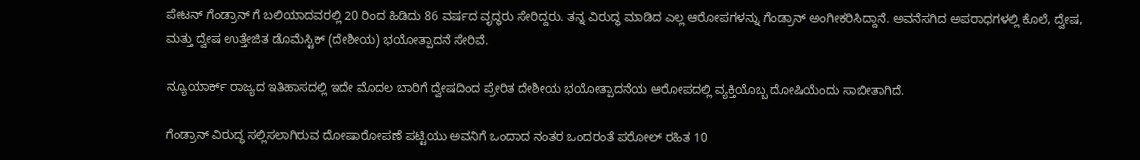ಪೇಟನ್ ಗೆಂಡ್ರಾನ್ ಗೆ ಬಲಿಯಾದವರಲ್ಲಿ 20 ರಿಂದ ಹಿಡಿದು 86 ವರ್ಷದ ವೃದ್ಧರು ಸೇರಿದ್ದರು. ತನ್ನ ವಿರುದ್ಧ ಮಾಡಿದ ಎಲ್ಲ ಆರೋಪಗಳನ್ನು ಗೆಂಡ್ರಾನ್ ಅಂಗೀಕರಿಸಿದ್ದಾನೆ. ಅವನೆಸಗಿದ ಅಪರಾಧಗಳಲ್ಲಿ ಕೊಲೆ, ದ್ವೇಷ, ಮತ್ತು ದ್ವೇಷ ಉತ್ತೇಜಿತ ಡೊಮೆಸ್ಟಿಕ್ (ದೇಶೀಯ) ಭಯೋತ್ಪಾದನೆ ಸೇರಿವೆ.

ನ್ಯೂಯಾರ್ಕ್ ರಾಜ್ಯದ ಇತಿಹಾಸದಲ್ಲಿ ಇದೇ ಮೊದಲ ಬಾರಿಗೆ ದ್ವೇಷದಿಂದ ಪ್ರೇರಿತ ದೇಶೀಯ ಭಯೋತ್ಪಾದನೆಯ ಆರೋಪದಲ್ಲಿ ವ್ಯಕ್ತಿಯೊಬ್ಬ ದೋಷಿಯೆಂದು ಸಾಬೀತಾಗಿದೆ.

ಗೆಂಡ್ರಾನ್ ವಿರುದ್ಧ ಸಲ್ಲಿಸಲಾಗಿರುವ ದೋಷಾರೋಪಣೆ ಪಟ್ಟಿಯು ಅವನಿಗೆ ಒಂದಾದ ನಂತರ ಒಂದರಂತೆ ಪರೋಲ್ ರಹಿತ 10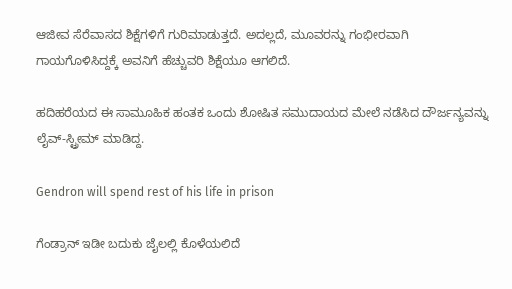ಆಜೀವ ಸೆರೆವಾಸದ ಶಿಕ್ಷೆಗಳಿಗೆ ಗುರಿಮಾಡುತ್ತದೆ. ಅದಲ್ಲದೆ, ಮೂವರನ್ನು ಗಂಭೀರವಾಗಿ ಗಾಯಗೊಳಿಸಿದ್ದಕ್ಕೆ ಅವನಿಗೆ ಹೆಚ್ಚುವರಿ ಶಿಕ್ಷೆಯೂ ಆಗಲಿದೆ.

ಹದಿಹರೆಯದ ಈ ಸಾಮೂಹಿಕ ಹಂತಕ ಒಂದು ಶೋಷಿತ ಸಮುದಾಯದ ಮೇಲೆ ನಡೆಸಿದ ದೌರ್ಜನ್ಯವನ್ನು ಲೈವ್-ಸ್ಟ್ರೀಮ್ ಮಾಡಿದ್ದ.

Gendron will spend rest of his life in prison

ಗೆಂಡ್ರಾನ್ ಇಡೀ ಬದುಕು ಜೈಲಲ್ಲಿ ಕೊಳೆಯಲಿದೆ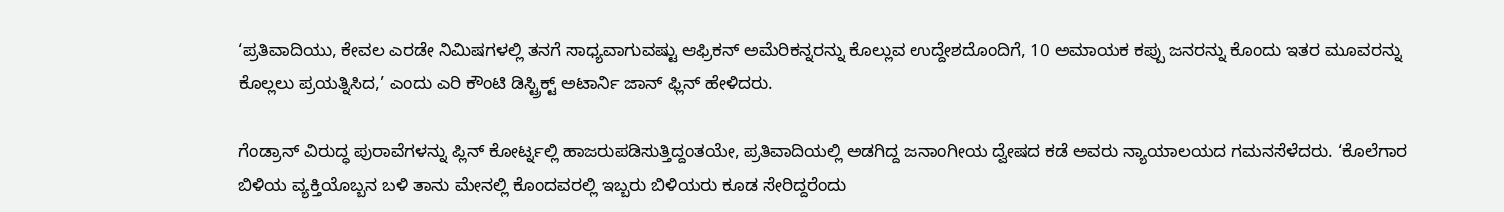‘ಪ್ರತಿವಾದಿಯು, ಕೇವಲ ಎರಡೇ ನಿಮಿಷಗಳಲ್ಲಿ ತನಗೆ ಸಾಧ್ಯವಾಗುವಷ್ಟು ಆಫ್ರಿಕನ್ ಅಮೆರಿಕನ್ನರನ್ನು ಕೊಲ್ಲುವ ಉದ್ದೇಶದೊಂದಿಗೆ, 10 ಅಮಾಯಕ ಕಪ್ಪು ಜನರನ್ನು ಕೊಂದು ಇತರ ಮೂವರನ್ನು ಕೊಲ್ಲಲು ಪ್ರಯತ್ನಿಸಿದ,’ ಎಂದು ಎರಿ ಕೌಂಟಿ ಡಿಸ್ಟ್ರಿಕ್ಟ್ ಅಟಾರ್ನಿ ಜಾನ್ ಫ್ಲಿನ್ ಹೇಳಿದರು.

ಗೆಂಡ್ರಾನ್ ವಿರುದ್ಧ ಪುರಾವೆಗಳನ್ನು ಪ್ಲಿನ್ ಕೋರ್ಟ್ನಲ್ಲಿ ಹಾಜರುಪಡಿಸುತ್ತಿದ್ದಂತಯೇ, ಪ್ರತಿವಾದಿಯಲ್ಲಿ ಅಡಗಿದ್ದ ಜನಾಂಗೀಯ ದ್ವೇಷದ ಕಡೆ ಅವರು ನ್ಯಾಯಾಲಯದ ಗಮನಸೆಳೆದರು. ‘ಕೊಲೆಗಾರ ಬಿಳಿಯ ವ್ಯಕ್ತಿಯೊಬ್ಬನ ಬಳಿ ತಾನು ಮೇನಲ್ಲಿ ಕೊಂದವರಲ್ಲಿ ಇಬ್ಬರು ಬಿಳಿಯರು ಕೂಡ ಸೇರಿದ್ದರೆಂದು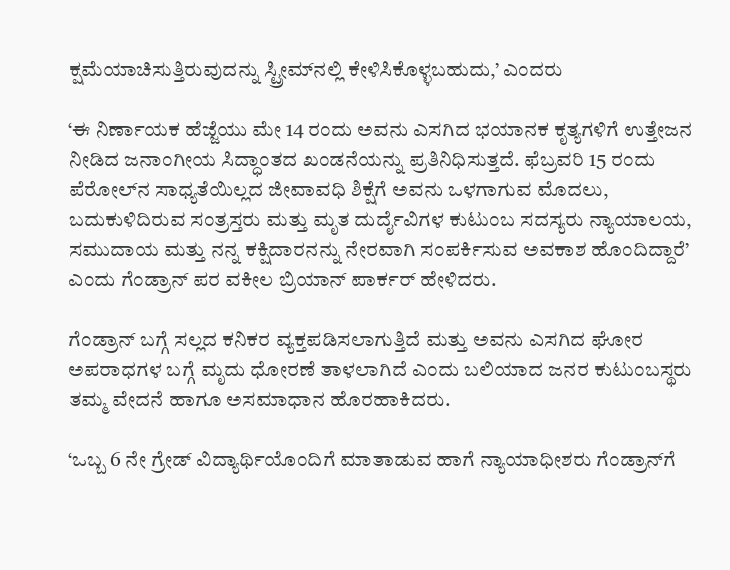ಕ್ಷಮೆಯಾಚಿಸುತ್ತಿರುವುದನ್ನು ಸ್ಟ್ರೀಮ್‌ನಲ್ಲಿ ಕೇಳಿಸಿಕೊಳ್ಳಬಹುದು,’ ಎಂದರು

‘ಈ ನಿರ್ಣಾಯಕ ಹೆಜ್ಜೆಯು ಮೇ 14 ರಂದು ಅವನು ಎಸಗಿದ ಭಯಾನಕ ಕೃತ್ಯಗಳಿಗೆ ಉತ್ತೇಜನ ನೀಡಿದ ಜನಾಂಗೀಯ ಸಿದ್ಧಾಂತದ ಖಂಡನೆಯನ್ನು ಪ್ರತಿನಿಧಿಸುತ್ತದೆ. ಫೆಬ್ರವರಿ 15 ರಂದು ಪೆರೋಲ್‌ನ ಸಾಧ್ಯತೆಯಿಲ್ಲದ ಜೀವಾವಧಿ ಶಿಕ್ಷೆಗೆ ಅವನು ಒಳಗಾಗುವ ಮೊದಲು, ಬದುಕುಳಿದಿರುವ ಸಂತ್ರಸ್ತರು ಮತ್ತು ಮೃತ ದುರ್ದೈವಿಗಳ ಕುಟುಂಬ ಸದಸ್ಯರು ನ್ಯಾಯಾಲಯ, ಸಮುದಾಯ ಮತ್ತು ನನ್ನ ಕಕ್ಷಿದಾರನನ್ನು ನೇರವಾಗಿ ಸಂಪರ್ಕಿಸುವ ಅವಕಾಶ ಹೊಂದಿದ್ದಾರೆ’ ಎಂದು ಗೆಂಡ್ರಾನ್‌ ಪರ ವಕೀಲ ಬ್ರಿಯಾನ್ ಪಾರ್ಕರ್ ಹೇಳಿದರು.

ಗೆಂಡ್ರಾನ್ ಬಗ್ಗೆ ಸಲ್ಲದ ಕನಿಕರ ವ್ಯಕ್ತಪಡಿಸಲಾಗುತ್ತಿದೆ ಮತ್ತು ಅವನು ಎಸಗಿದ ಘೋರ ಅಪರಾಧಗಳ ಬಗ್ಗೆ ಮೃದು ಧೋರಣೆ ತಾಳಲಾಗಿದೆ ಎಂದು ಬಲಿಯಾದ ಜನರ ಕುಟುಂಬಸ್ಥರು ತಮ್ಮ ವೇದನೆ ಹಾಗೂ ಅಸಮಾಧಾನ ಹೊರಹಾಕಿದರು.

‘ಒಬ್ಬ 6 ನೇ ಗ್ರೇಡ್ ವಿದ್ಯಾರ್ಥಿಯೊಂದಿಗೆ ಮಾತಾಡುವ ಹಾಗೆ ನ್ಯಾಯಾಧೀಶರು ಗೆಂಡ್ರಾನ್‌ಗೆ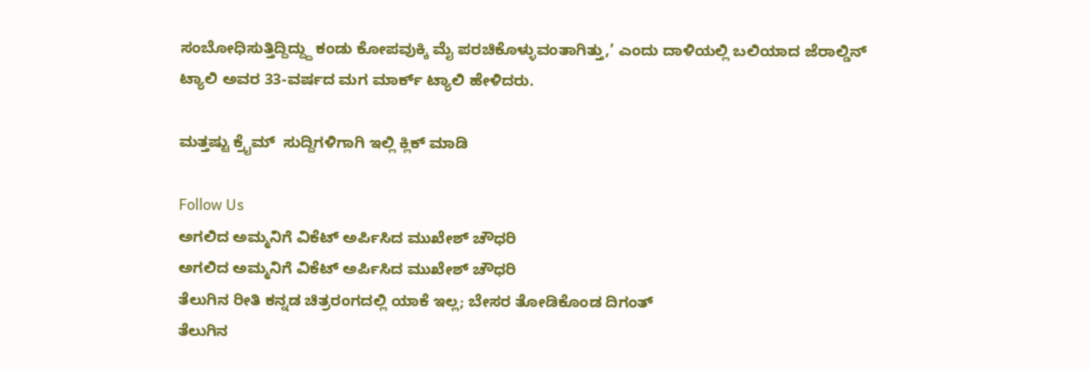ಸಂಬೋಧಿಸುತ್ತಿದ್ದಿದ್ದ್ದು ಕಂಡು ಕೋಪವುಕ್ಕಿ ಮೈ ಪರಚಿಕೊಳ್ಳುವಂತಾಗಿತ್ತು,’ ಎಂದು ದಾಳಿಯಲ್ಲಿ ಬಲಿಯಾದ ಜೆರಾಲ್ಡಿನ್ ಟ್ಯಾಲಿ ಅವರ 33-ವರ್ಷದ ಮಗ ಮಾರ್ಕ್ ಟ್ಯಾಲಿ ಹೇಳಿದರು.

ಮತ್ತಷ್ಟು ಕ್ರೈಮ್  ಸುದ್ದಿಗಳಿಗಾಗಿ ಇಲ್ಲಿ ಕ್ಲಿಕ್ ಮಾಡಿ

Follow Us
ಅಗಲಿದ ಅಮ್ಮನಿಗೆ ವಿಕೆಟ್ ಅರ್ಪಿಸಿದ ಮುಖೇಶ್ ಚೌಧರಿ
ಅಗಲಿದ ಅಮ್ಮನಿಗೆ ವಿಕೆಟ್ ಅರ್ಪಿಸಿದ ಮುಖೇಶ್ ಚೌಧರಿ
ತೆಲುಗಿನ ರೀತಿ ಕನ್ನಡ ಚಿತ್ರರಂಗದಲ್ಲಿ ಯಾಕೆ ಇಲ್ಲ; ಬೇಸರ ತೋಡಿಕೊಂಡ ದಿಗಂತ್
ತೆಲುಗಿನ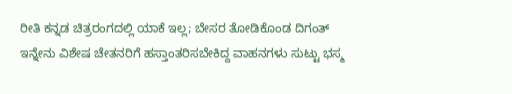ರೀತಿ ಕನ್ನಡ ಚಿತ್ರರಂಗದಲ್ಲಿ ಯಾಕೆ ಇಲ್ಲ; ಬೇಸರ ತೋಡಿಕೊಂಡ ದಿಗಂತ್
ಇನ್ನೇನು ವಿಶೇಷ ಚೇತನರಿಗೆ ಹಸ್ತಾಂತರಿಸಬೇಕಿದ್ದ ವಾಹನಗಳು ಸುಟ್ಟು ಭಸ್ಮ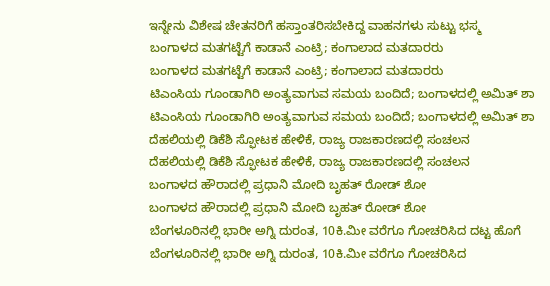ಇನ್ನೇನು ವಿಶೇಷ ಚೇತನರಿಗೆ ಹಸ್ತಾಂತರಿಸಬೇಕಿದ್ದ ವಾಹನಗಳು ಸುಟ್ಟು ಭಸ್ಮ
ಬಂಗಾಳದ ಮತಗಟ್ಟೆಗೆ ಕಾಡಾನೆ ಎಂಟ್ರಿ; ಕಂಗಾಲಾದ ಮತದಾರರು
ಬಂಗಾಳದ ಮತಗಟ್ಟೆಗೆ ಕಾಡಾನೆ ಎಂಟ್ರಿ; ಕಂಗಾಲಾದ ಮತದಾರರು
ಟಿಎಂಸಿಯ ಗೂಂಡಾಗಿರಿ ಅಂತ್ಯವಾಗುವ ಸಮಯ ಬಂದಿದೆ; ಬಂಗಾಳದಲ್ಲಿ ಅಮಿತ್ ಶಾ
ಟಿಎಂಸಿಯ ಗೂಂಡಾಗಿರಿ ಅಂತ್ಯವಾಗುವ ಸಮಯ ಬಂದಿದೆ; ಬಂಗಾಳದಲ್ಲಿ ಅಮಿತ್ ಶಾ
ದೆಹಲಿಯಲ್ಲಿ ಡಿಕೆಶಿ ಸ್ಫೋಟಕ ಹೇಳಿಕೆ, ರಾಜ್ಯ ರಾಜಕಾರಣದಲ್ಲಿ ಸಂಚಲನ
ದೆಹಲಿಯಲ್ಲಿ ಡಿಕೆಶಿ ಸ್ಫೋಟಕ ಹೇಳಿಕೆ, ರಾಜ್ಯ ರಾಜಕಾರಣದಲ್ಲಿ ಸಂಚಲನ
ಬಂಗಾಳದ ಹೌರಾದಲ್ಲಿ ಪ್ರಧಾನಿ ಮೋದಿ ಬೃಹತ್ ರೋಡ್ ಶೋ
ಬಂಗಾಳದ ಹೌರಾದಲ್ಲಿ ಪ್ರಧಾನಿ ಮೋದಿ ಬೃಹತ್ ರೋಡ್ ಶೋ
ಬೆಂಗಳೂರಿನಲ್ಲಿ ಭಾರೀ ಅಗ್ನಿ ದುರಂತ, 10ಕಿ.ಮೀ ವರೆಗೂ ಗೋಚರಿಸಿದ ದಟ್ಟ ಹೊಗೆ
ಬೆಂಗಳೂರಿನಲ್ಲಿ ಭಾರೀ ಅಗ್ನಿ ದುರಂತ, 10ಕಿ.ಮೀ ವರೆಗೂ ಗೋಚರಿಸಿದ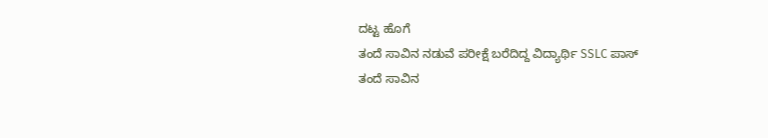ದಟ್ಟ ಹೊಗೆ
ತಂದೆ ಸಾವಿನ ನಡುವೆ ಪರೀಕ್ಷೆ ಬರೆದಿದ್ದ ವಿದ್ಯಾರ್ಥಿ SSLC ಪಾಸ್
ತಂದೆ ಸಾವಿನ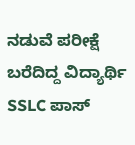ನಡುವೆ ಪರೀಕ್ಷೆ ಬರೆದಿದ್ದ ವಿದ್ಯಾರ್ಥಿ SSLC ಪಾಸ್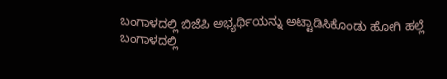ಬಂಗಾಳದಲ್ಲಿ ಬಿಜೆಪಿ ಅಭ್ಯರ್ಥಿಯನ್ನು ಅಟ್ಟಾಡಿಸಿಕೊಂಡು ಹೋಗಿ ಹಲ್ಲೆ
ಬಂಗಾಳದಲ್ಲಿ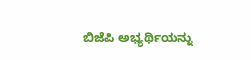ಬಿಜೆಪಿ ಅಭ್ಯರ್ಥಿಯನ್ನು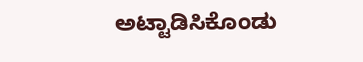ಅಟ್ಟಾಡಿಸಿಕೊಂಡು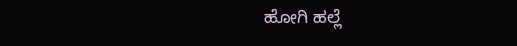ಹೋಗಿ ಹಲ್ಲೆ